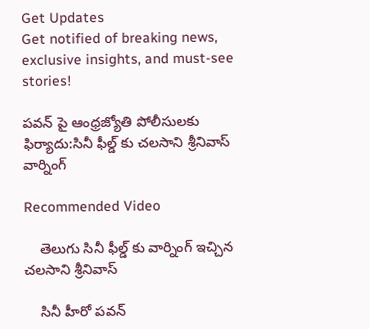Get Updates
Get notified of breaking news, exclusive insights, and must-see stories!

పవన్ పై ఆంధ్రజ్యోతి పోలీసులకు ఫిర్యాదు:సినీ ఫీల్డ్ కు చలసాని శ్రీనివాస్‌ వార్నింగ్

Recommended Video

    తెలుగు సినీ ఫీల్డ్ కు వార్నింగ్ ఇచ్చిన చలసాని శ్రీనివాస్‌

    సినీ హీరో పవన్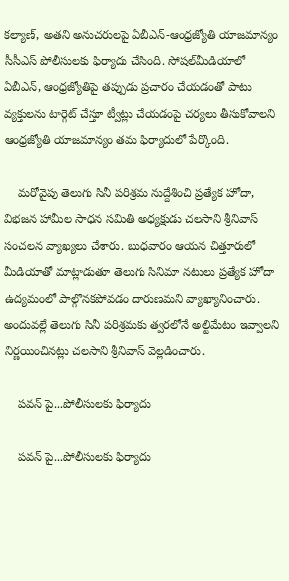కల్యాణ్, అతని అనుచరులపై ఏబీఎన్-ఆంధ్రజ్యోతి యాజమాన్యం సీసీఎస్ పోలీసులకు ఫిర్యాదు చేసింది. సోషల్‌మీడియాలో ఏబీఎన్, ఆంధ్రజ్యోతిపై తప్పుడు ప్రచారం చేయడంతో పాటు వ్యక్తులను టార్గెట్ చేస్తూ ట్వీట్లు చేయడంపై చర్యలు తీసుకోవాలని ఆంధ్రజ్యోతి యాజమాన్యం తమ ఫిర్యాదులో పేర్కొంది.

    మరోవైపు తెలుగు సినీ పరిశ్రమ నుద్దేశించి ప్రత్యేక హోదా, విభజన హామీల సాధన సమితి అధ్యక్షుడు చలసాని శ్రీనివాస్‌ సంచలన వ్యాఖ్యలు చేశారు. బుధవారం ఆయన చిత్తూరులో మీడియాతో మాట్లాడుతూ తెలుగు సినిమా నటులు ప్రత్యేక హోదా ఉద్యమంలో పాల్గొనకపోవడం దారుణమని వ్యాఖ్యానించారు. అందువల్లే తెలుగు సినీ పరిశ్రమకు త్వరలోనే అల్టిమేటం ఇవ్వాలని నిర్ణయించినట్లు చలసాని శ్రీనివాస్ వెల్లడించారు.

    పవన్ పై...పోలీసులకు ఫిర్యాదు

    పవన్ పై...పోలీసులకు ఫిర్యాదు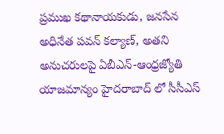ప్రముఖ కథానాయకుడు, జనసేన అధినేత పవన్ కల్యాణ్, అతని అనుచరులపై ఏబీఎన్-ఆంధ్రజ్యోతి యాజమాన్యం హైదరాబాద్ లో సీసీఎస్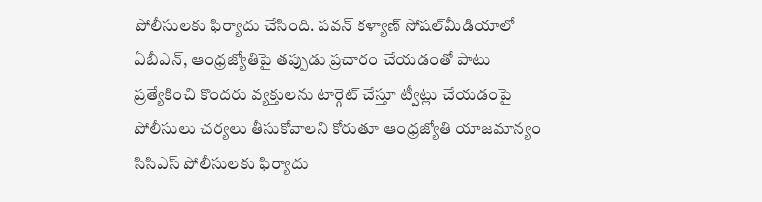పోలీసులకు ఫిర్యాదు చేసింది. పవన్ కళ్యాణ్ సోషల్‌మీడియాలో ఏబీఎన్, ఆంధ్రజ్యోతిపై తప్పుడు ప్రచారం చేయడంతో పాటు ప్రత్యేకించి కొందరు వ్యక్తులను టార్గెట్ చేస్తూ ట్వీట్లు చేయడంపై పోలీసులు చర్యలు తీసుకోవాలని కోరుతూ ఆంధ్రజ్యోతి యాజమాన్యం సిసిఎస్ పోలీసులకు ఫిర్యాదు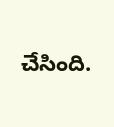చేసింది.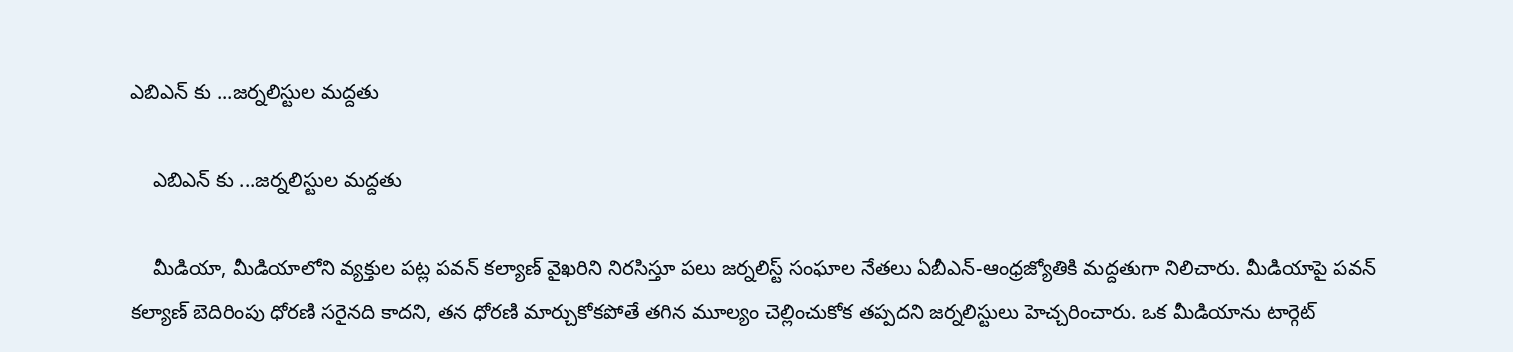ఎబిఎన్ కు ...జర్నలిస్టుల మద్దతు

    ఎబిఎన్ కు ...జర్నలిస్టుల మద్దతు

    మీడియా, మీడియాలోని వ్యక్తుల పట్ల పవన్ కల్యాణ్ వైఖరిని నిరసిస్తూ పలు జర్నలిస్ట్ సంఘాల నేతలు ఏబీఎన్-ఆంధ్రజ్యోతికి మద్దతుగా నిలిచారు. మీడియాపై పవన్ కల్యాణ్ బెదిరింపు ధోరణి సరైనది కాదని, తన ధోరణి మార్చుకోకపోతే తగిన మూల్యం చెల్లించుకోక తప్పదని జర్నలిస్టులు హెచ్చరించారు. ఒక మీడియాను టార్గెట్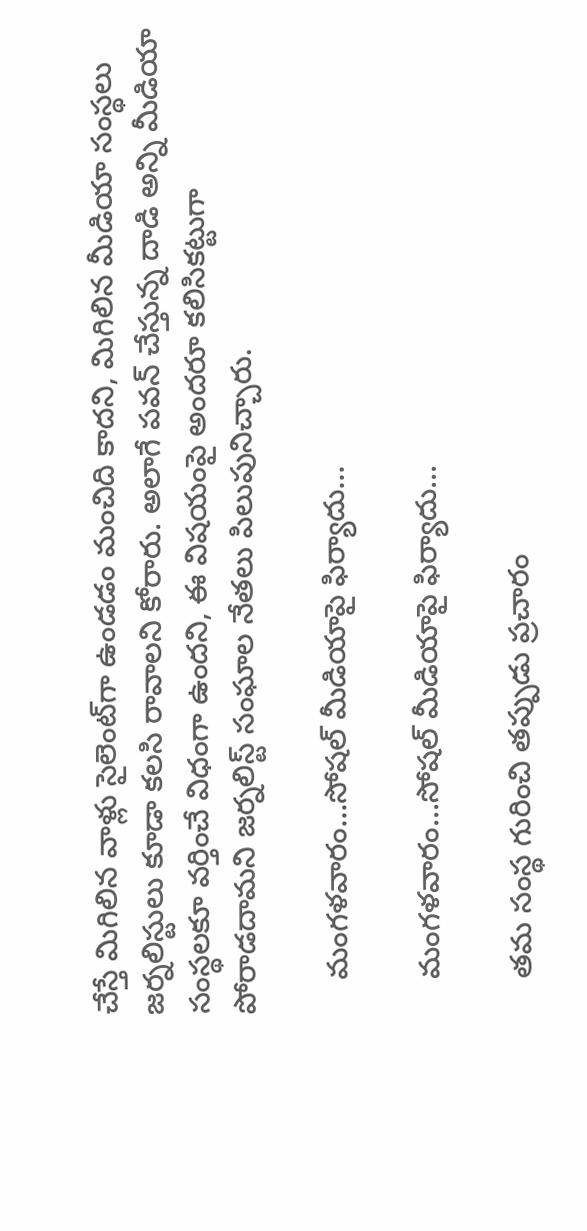చేస్తే మిగిలిన వాళ్లు సైలెంట్‌గా ఉండడం మంచిది కాదని, మిగిలిన మీడియా సంస్థలు జర్నలిస్టులు కూడా కలసి రావాలని కోరారు. అలాగే పవన్ చేస్తున్న దాడి అన్ని మీడియా సంస్థలకూ వర్తించే విధంగా ఉందని, ఈ విషయంపై అందరూ కలిసికట్టుగా పోరాడదామని జర్నలిస్ట్ సంఘాల నేతలు పిలుపునిచ్చారు.

    మంగళవారం...సోషల్ మీడియాపై ఫిర్యాదు...

    మంగళవారం...సోషల్ మీడియాపై ఫిర్యాదు...

    తమ సంస్థ గురించి తప్పుడు ప్రచారం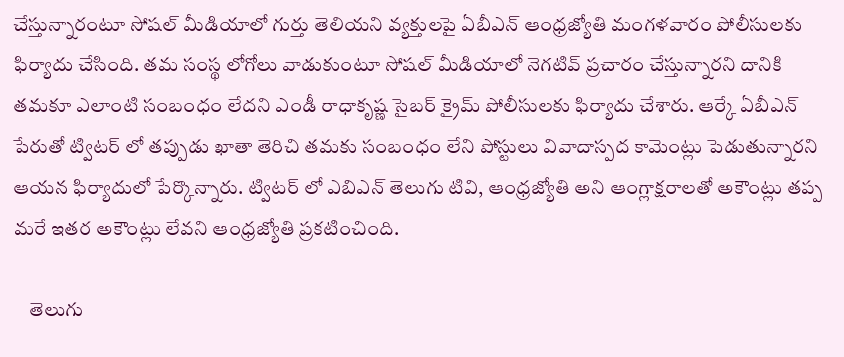చేస్తున్నారంటూ సోషల్ మీడియాలో గుర్తు తెలియని వ్యక్తులపై ఏబీఎన్ ఆంధ్రజ్యోతి మంగళవారం పోలీసులకు ఫిర్యాదు చేసింది. తమ సంస్థ లోగోలు వాడుకుంటూ సోషల్ మీడియాలో నెగటివ్ ప్రచారం చేస్తున్నారని దానికి తమకూ ఎలాంటి సంబంధం లేదని ఎండీ రాధాకృష్ణ సైబర్ క్రైమ్ పోలీసులకు ఫిర్యాదు చేశారు. ఆర్కే ఏబీఎన్ పేరుతో ట్విటర్ లో తప్పుడు ఖాతా తెరిచి తమకు సంబంధం లేని పోస్టులు వివాదాస్పద కామెంట్లు పెడుతున్నారని ఆయన ఫిర్యాదులో పేర్కొన్నారు. ట్విటర్ లో ఎబిఎన్ తెలుగు టివి, ఆంధ్రజ్యోతి అని ఆంగ్లాక్షరాలతో అకౌంట్లు తప్ప మరే ఇతర అకౌంట్లు లేవని ఆంధ్రజ్యోతి ప్రకటించింది.

    తెలుగు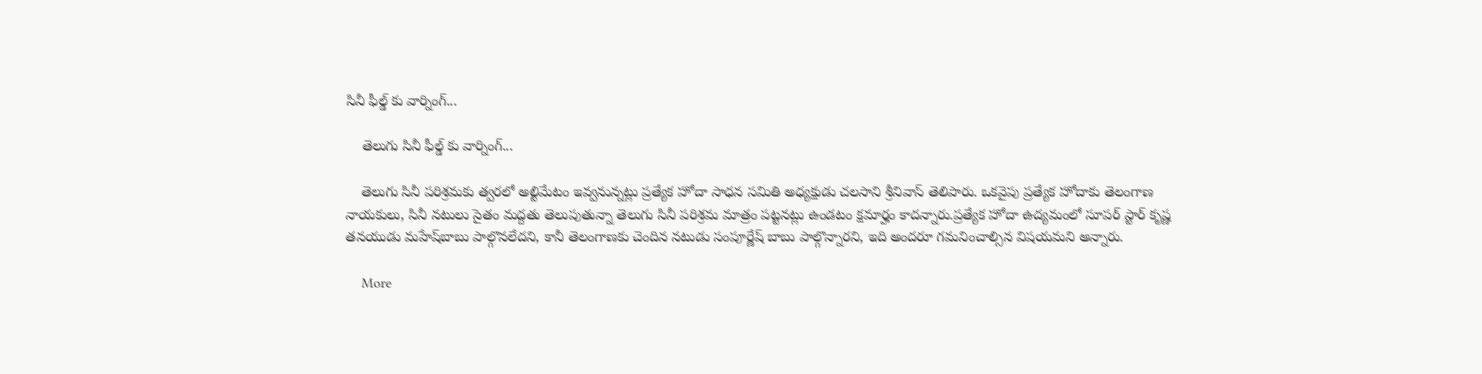సినీ ఫీల్డ్ కు వార్నింగ్...

    తెలుగు సినీ ఫీల్డ్ కు వార్నింగ్...

    తెలుగు సినీ పరిశ్రమకు త్వరలో అల్టిమేటం ఇవ్వనున్నట్లు ప్రత్యేక హోదా సాధన సమితి అధ్యక్షుడు చలసాని శ్రీనివాస్‌ తెలిపారు. ఒకవైపు ప్రత్యేక హోదాకు తెలంగాణ నాయకులు, సినీ నటులు సైతం మద్దతు తెలుపుతున్నా తెలుగు సినీ పరిశ్రమ మాత్రం పట్టనట్లు ఉండటం క్షమార్హం కాదన్నారు.ప్రత్యేక హోదా ఉద్యమంలో సూపర్ స్టార్ కృష్ణ తనయుడు మహేష్‌బాబు పాల్గొనలేదని, కానీ తెలంగాణకు చెందిన నటుడు సంపూర్ణేష్ బాబు పాల్గొన్నారని, ఇది అందరూ గమనించాల్సిన విషయమని అన్నారు.

    More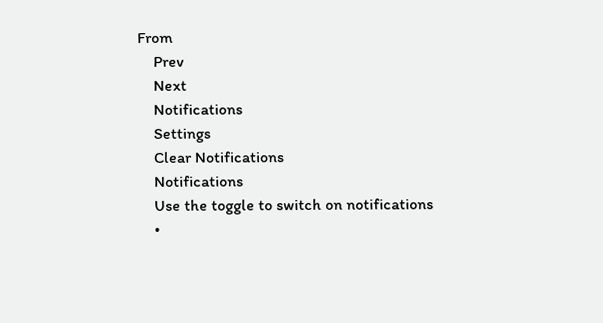From
    Prev
    Next
    Notifications
    Settings
    Clear Notifications
    Notifications
    Use the toggle to switch on notifications
    •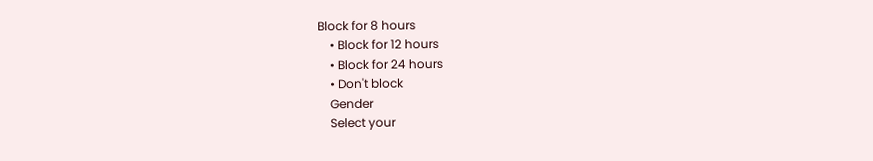Block for 8 hours
    • Block for 12 hours
    • Block for 24 hours
    • Don't block
    Gender
    Select your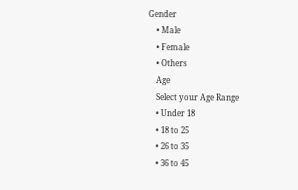Gender
    • Male
    • Female
    • Others
    Age
    Select your Age Range
    • Under 18
    • 18 to 25
    • 26 to 35
    • 36 to 45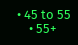• 45 to 55
    • 55+